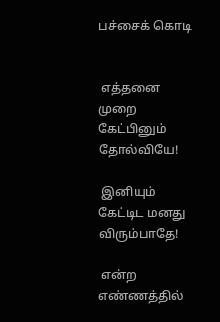பச்சைக் கொடி


 எத்தனை முறை கேட்பினும் தோல்வியே!

 இனியும் கேட்டிட மனது விரும்பாதே!

 என்ற எண்ணத்தில்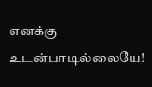எனக்கு உடன்பாடில்லையே!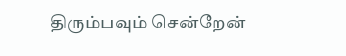திரும்பவும் சென்றேன்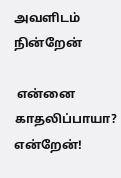அவளிடம் நின்றேன்

 என்னை காதலிப்பாயா? என்றேன்!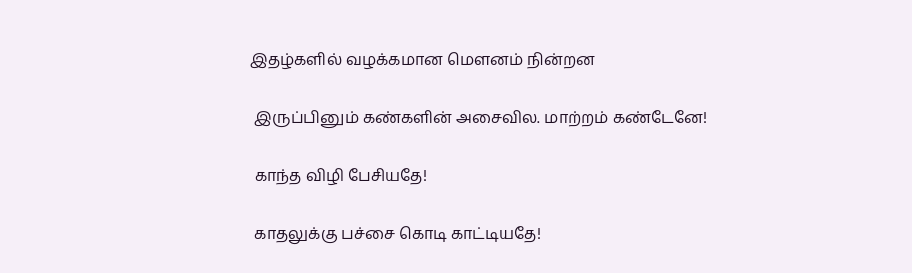இதழ்களில் வழக்கமான மௌனம் நின்றன

 இருப்பினும் கண்களின் அசைவில. மாற்றம் கண்டேனே!

 காந்த விழி பேசியதே!

 காதலுக்கு பச்சை கொடி காட்டியதே!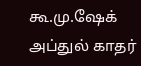கூ.மு.ஷேக் அப்துல் காதர்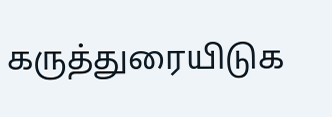கருத்துரையிடுக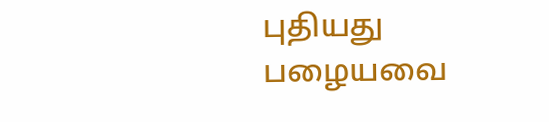புதியது பழையவை